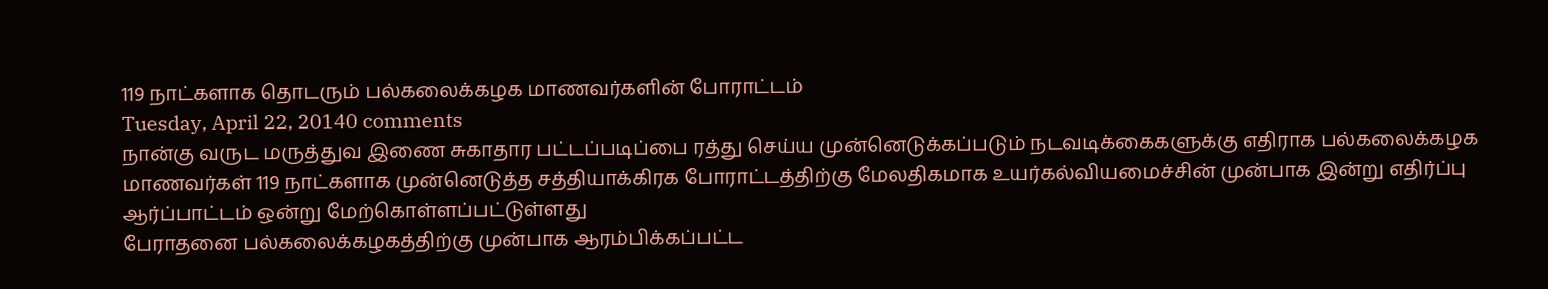119 நாட்களாக தொடரும் பல்கலைக்கழக மாணவர்களின் போராட்டம்
Tuesday, April 22, 20140 comments
நான்கு வருட மருத்துவ இணை சுகாதார பட்டப்படிப்பை ரத்து செய்ய முன்னெடுக்கப்படும் நடவடிக்கைகளுக்கு எதிராக பல்கலைக்கழக மாணவர்கள் 119 நாட்களாக முன்னெடுத்த சத்தியாக்கிரக போராட்டத்திற்கு மேலதிகமாக உயர்கல்வியமைச்சின் முன்பாக இன்று எதிர்ப்பு ஆர்ப்பாட்டம் ஒன்று மேற்கொள்ளப்பட்டுள்ளது
பேராதனை பல்கலைக்கழகத்திற்கு முன்பாக ஆரம்பிக்கப்பட்ட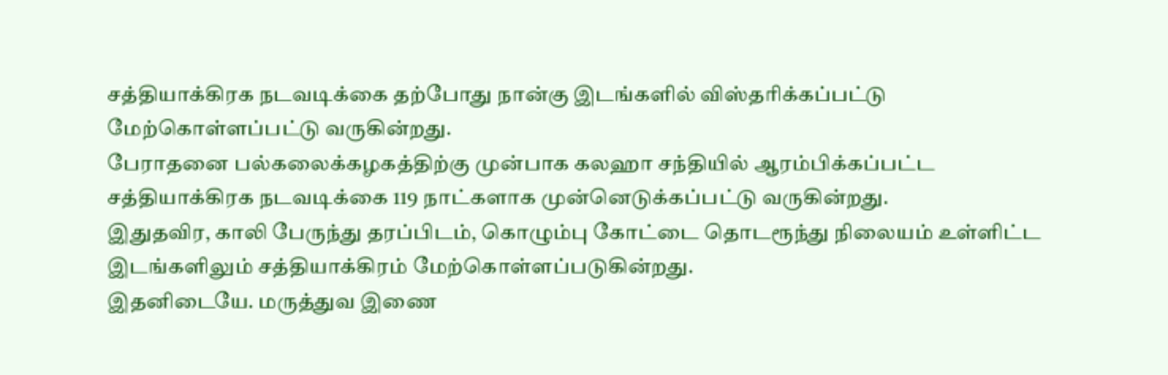சத்தியாக்கிரக நடவடிக்கை தற்போது நான்கு இடங்களில் விஸ்தரிக்கப்பட்டு மேற்கொள்ளப்பட்டு வருகின்றது.
பேராதனை பல்கலைக்கழகத்திற்கு முன்பாக கலஹா சந்தியில் ஆரம்பிக்கப்பட்ட சத்தியாக்கிரக நடவடிக்கை 119 நாட்களாக முன்னெடுக்கப்பட்டு வருகின்றது.
இதுதவிர, காலி பேருந்து தரப்பிடம், கொழும்பு கோட்டை தொடரூந்து நிலையம் உள்ளிட்ட இடங்களிலும் சத்தியாக்கிரம் மேற்கொள்ளப்படுகின்றது.
இதனிடையே. மருத்துவ இணை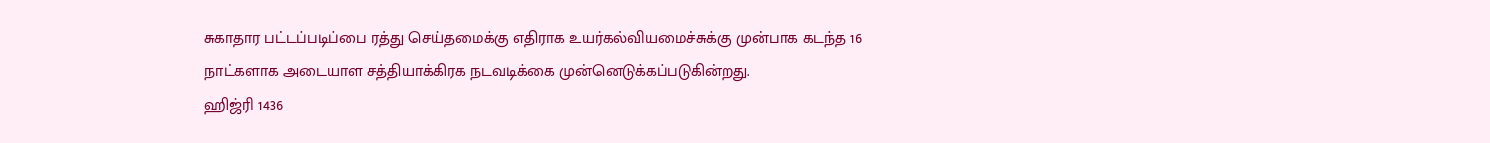சுகாதார பட்டப்படிப்பை ரத்து செய்தமைக்கு எதிராக உயர்கல்வியமைச்சுக்கு முன்பாக கடந்த 16 நாட்களாக அடையாள சத்தியாக்கிரக நடவடிக்கை முன்னெடுக்கப்படுகின்றது.
ஹிஜ்ரி 1436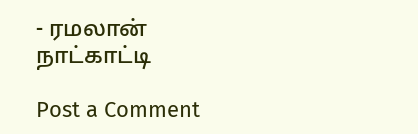- ரமலான் நாட்காட்டி

Post a Comment